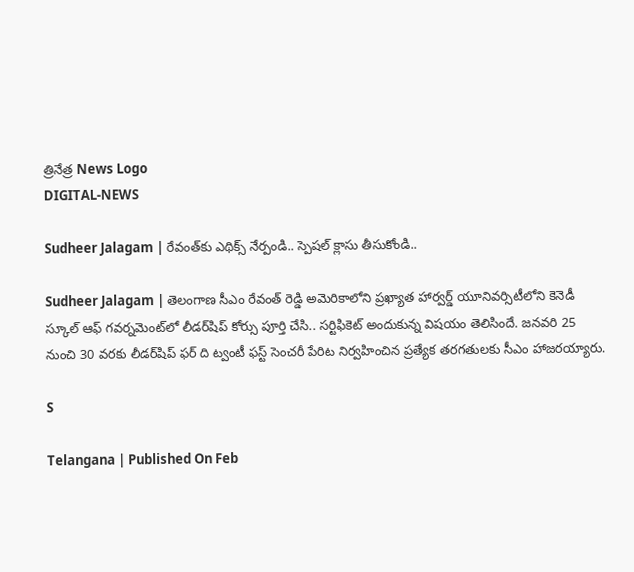త్రినేత్ర News Logo
DIGITAL-NEWS

Sudheer Jalagam | రేవంత్‌కు ఎథిక్స్ నేర్పండి.. స్పెష‌ల్ క్లాసు తీసుకోండి..

Sudheer Jalagam | తెలంగాణ సీఎం రేవంత్ రెడ్డి అమెరికాలోని ప్ర‌ఖ్యాత హార్వ‌ర్డ్ యూనివ‌ర్సిటీలోని కెనెడీ స్కూల్ ఆఫ్ గ‌వ‌ర్న‌మెంట్‌లో లీడ‌ర్‌షిప్ కోర్సు పూర్తి చేసి.. స‌ర్టిఫికెట్ అందుకున్న విష‌యం తెలిసిందే. జ‌న‌వ‌రి 25 నుంచి 30 వ‌ర‌కు లీడ‌ర్‌షిప్ ఫ‌ర్ ది ట్వంటీ ఫ‌స్ట్ సెంచ‌రీ పేరిట నిర్వ‌హించిన ప్ర‌త్యేక త‌ర‌గ‌తుల‌కు సీఎం హాజ‌ర‌య్యారు.

S

Telangana | Published On Feb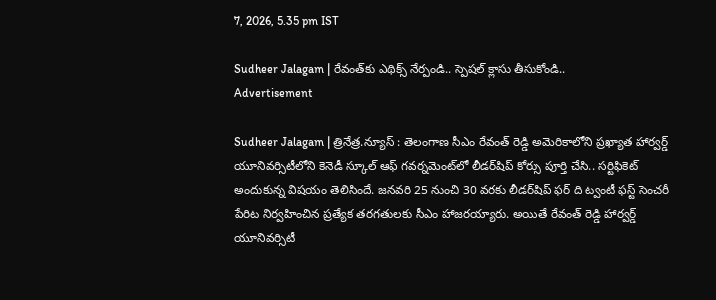7, 2026, 5.35 pm IST

Sudheer Jalagam | రేవంత్‌కు ఎథిక్స్ నేర్పండి.. స్పెష‌ల్ క్లాసు తీసుకోండి..
Advertisement

Sudheer Jalagam | త్రినేత్ర‌.న్యూస్ : తెలంగాణ సీఎం రేవంత్ రెడ్డి అమెరికాలోని ప్ర‌ఖ్యాత హార్వ‌ర్డ్ యూనివ‌ర్సిటీలోని కెనెడీ స్కూల్ ఆఫ్ గ‌వ‌ర్న‌మెంట్‌లో లీడ‌ర్‌షిప్ కోర్సు పూర్తి చేసి.. స‌ర్టిఫికెట్ అందుకున్న విష‌యం తెలిసిందే. జ‌న‌వ‌రి 25 నుంచి 30 వ‌ర‌కు లీడ‌ర్‌షిప్ ఫ‌ర్ ది ట్వంటీ ఫ‌స్ట్ సెంచ‌రీ పేరిట నిర్వ‌హించిన ప్ర‌త్యేక త‌ర‌గ‌తుల‌కు సీఎం హాజ‌ర‌య్యారు. అయితే రేవంత్ రెడ్డి హార్వ‌ర్డ్ యూనివ‌ర్సిటీ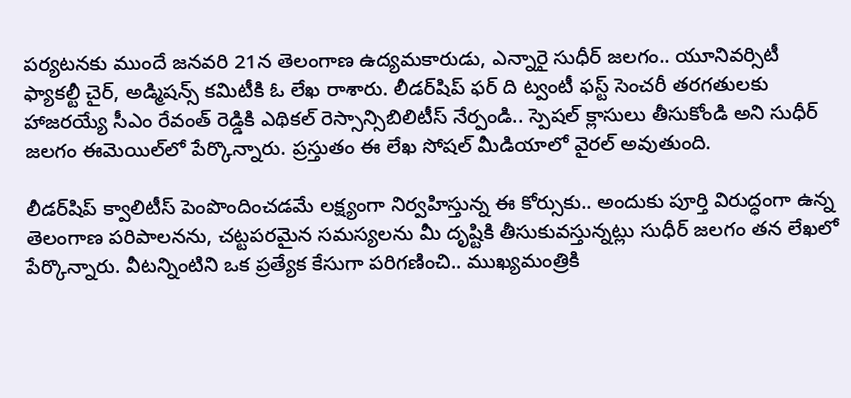ప‌ర్య‌ట‌నకు ముందే జ‌న‌వ‌రి 21న తెలంగాణ ఉద్య‌మ‌కారుడు, ఎన్నారై సుధీర్ జ‌ల‌గం.. యూనివ‌ర్సిటీ ఫ్యాక‌ల్టీ చైర్, అడ్మిష‌న్స్ క‌మిటీకి ఓ లేఖ రాశారు. లీడ‌ర్‌షిప్ ఫ‌ర్ ది ట్వంటీ ఫ‌స్ట్ సెంచ‌రీ త‌ర‌గ‌తుల‌కు హాజ‌ర‌య్యే సీఎం రేవంత్ రెడ్డికి ఎథిక‌ల్ రెస్సాన్సిబిలిటీస్ నేర్పండి.. స్పెష‌ల్ క్లాసులు తీసుకోండి అని సుధీర్ జ‌లగం ఈమెయిల్‌లో పేర్కొన్నారు. ప్ర‌స్తుతం ఈ లేఖ సోష‌ల్ మీడియాలో వైర‌ల్ అవుతుంది.

లీడ‌ర్‌షిప్ క్వాలిటీస్ పెంపొందించ‌డ‌మే ల‌క్ష్యంగా నిర్వ‌హిస్తున్న ఈ కోర్సుకు.. అందుకు పూర్తి విరుద్ధంగా ఉన్న తెలంగాణ ప‌రిపాల‌న‌ను, చ‌ట్ట‌ప‌ర‌మైన స‌మ‌స్య‌ల‌ను మీ దృష్టికి తీసుకువ‌స్తున్న‌ట్లు సుధీర్ జ‌లగం త‌న లేఖ‌లో పేర్కొన్నారు. వీట‌న్నింటిని ఒక ప్ర‌త్యేక కేసుగా ప‌రిగ‌ణించి.. ముఖ్య‌మంత్రికి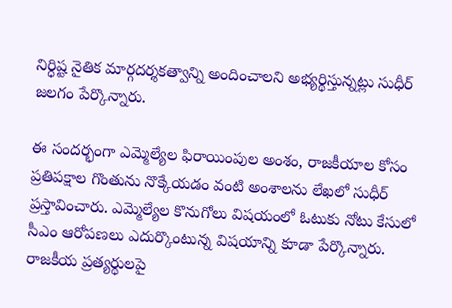నిర్ధిష్ట నైతిక మార్గద‌ర్శ‌క‌త్వాన్ని అందించాల‌ని అభ్య‌ర్థిస్తున్న‌ట్లు సుధీర్ జ‌లగం పేర్కొన్నారు.

ఈ సంద‌ర్భంగా ఎమ్మెల్యేల ఫిరాయింపుల అంశం, రాజ‌కీయాల కోసం ప్ర‌తిప‌క్షాల గొంతును నొక్కేయ‌డం వంటి అంశాల‌ను లేఖ‌లో సుధీర్ ప్ర‌స్తావించారు. ఎమ్మెల్యేల కొనుగోలు విష‌యంలో ఓటుకు నోటు కేసులో సీఎం ఆరోప‌ణ‌లు ఎదుర్కొంటున్న విష‌యాన్ని కూడా పేర్కొన్నారు. రాజ‌కీయ ప్ర‌త్య‌ర్థుల‌పై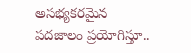అస‌భ్య‌క‌ర‌మైన ప‌ద‌జాలం ప్ర‌యోగిస్తూ..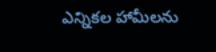ఎన్నిక‌ల హామీల‌ను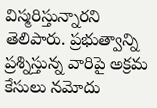విస్మ‌రిస్తున్నార‌ని తెలిపారు. ప్ర‌భుత్వాన్ని ప్ర‌శ్నిస్తున్న వారిపై అక్ర‌మ కేసులు న‌మోదు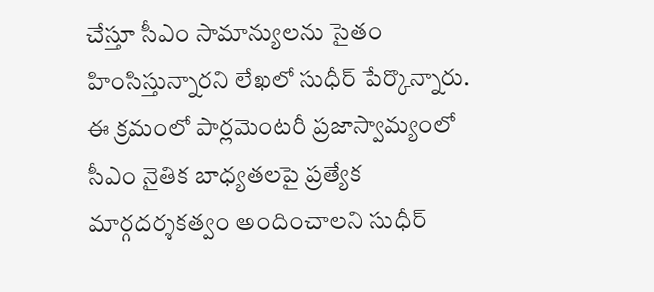చేస్తూ సీఎం సామాన్యుల‌ను సైతం హింసిస్తున్నార‌ని లేఖ‌లో సుధీర్ పేర్కొన్నారు. ఈ క్ర‌మంలో పార్ల‌మెంట‌రీ ప్ర‌జాస్వామ్యంలో సీఎం నైతిక బాధ్య‌త‌ల‌పై ప్ర‌త్యేక మార్గ‌ద‌ర్శ‌క‌త్వం అందించాల‌ని సుధీర్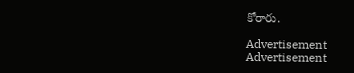కోరారు.

Advertisement
Advertisement